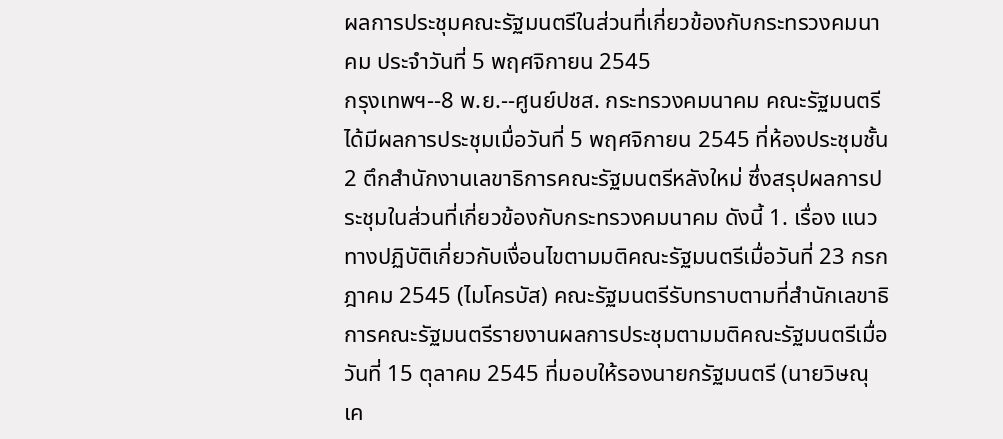ผลการประชุมคณะรัฐมนตรีในส่วนที่เกี่ยวข้องกับกระทรวงคมนาคม ประจำวันที่ 5 พฤศจิกายน 2545
กรุงเทพฯ--8 พ.ย.--ศูนย์ปชส. กระทรวงคมนาคม คณะรัฐมนตรีได้มีผลการประชุมเมื่อวันที่ 5 พฤศจิกายน 2545 ที่ห้องประชุมชั้น 2 ตึกสำนักงานเลขาธิการคณะรัฐมนตรีหลังใหม่ ซึ่งสรุปผลการประชุมในส่วนที่เกี่ยวข้องกับกระทรวงคมนาคม ดังนี้ 1. เรื่อง แนวทางปฏิบัติเกี่ยวกับเงื่อนไขตามมติคณะรัฐมนตรีเมื่อวันที่ 23 กรกฎาคม 2545 (ไมโครบัส) คณะรัฐมนตรีรับทราบตามที่สำนักเลขาธิการคณะรัฐมนตรีรายงานผลการประชุมตามมติคณะรัฐมนตรีเมื่อวันที่ 15 ตุลาคม 2545 ที่มอบให้รองนายกรัฐมนตรี (นายวิษณุ เค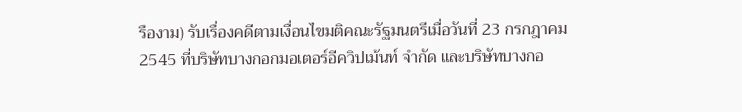รืองาม) รับเรื่องคดีตามเงื่อนไขมติคณะรัฐมนตรีเมื่อวันที่ 23 กรกฎาคม 2545 ที่บริษัทบางกอกมอเตอร์อีควิปเม้นท์ จำกัด และบริษัทบางกอ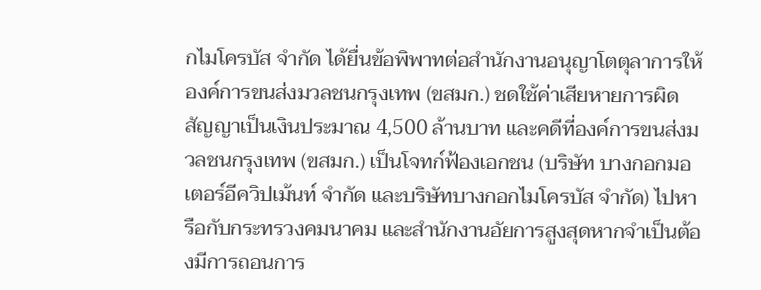กไมโครบัส จำกัด ได้ยื่นข้อพิพาทต่อสำนักงานอนุญาโตตุลาการให้องค์การขนส่งมวลชนกรุงเทพ (ขสมก.) ชดใช้ค่าเสียหายการผิดสัญญาเป็นเงินประมาณ 4,500 ล้านบาท และคดีที่องค์การขนส่งมวลชนกรุงเทพ (ขสมก.) เป็นโจทก์ฟ้องเอกชน (บริษัท บางกอกมอเตอร์อีควิปเม้นท์ จำกัด และบริษัทบางกอกไมโครบัส จำกัด) ไปหารือกับกระทรวงคมนาคม และสำนักงานอัยการสูงสุดหากจำเป็นต้องมีการถอนการ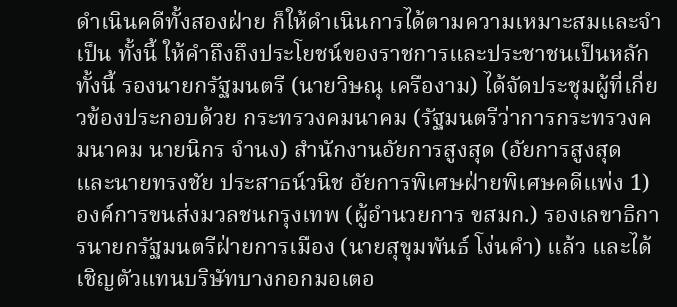ดำเนินคดีทั้งสองฝ่าย ก็ให้ดำเนินการได้ตามความเหมาะสมและจำเป็น ทั้งนี้ ให้คำถึงถึงประโยชน์ของราชการและประชาชนเป็นหลัก ทั้งนี้ รองนายกรัฐมนตรี (นายวิษณุ เครืองาม) ได้จัดประชุมผู้ที่เกี่ยวข้องประกอบด้วย กระทรวงคมนาคม (รัฐมนตรีว่าการกระทรวงคมนาคม นายนิกร จำนง) สำนักงานอัยการสูงสุด (อัยการสูงสุด และนายทรงชัย ประสาธน์วนิช อัยการพิเศษฝ่ายพิเศษคดีแพ่ง 1) องค์การขนส่งมวลชนกรุงเทพ (ผู้อำนวยการ ขสมก.) รองเลขาธิการนายกรัฐมนตรีฝ่ายการเมือง (นายสุขุมพันธ์ โง่นคำ) แล้ว และได้เชิญตัวแทนบริษัทบางกอกมอเตอ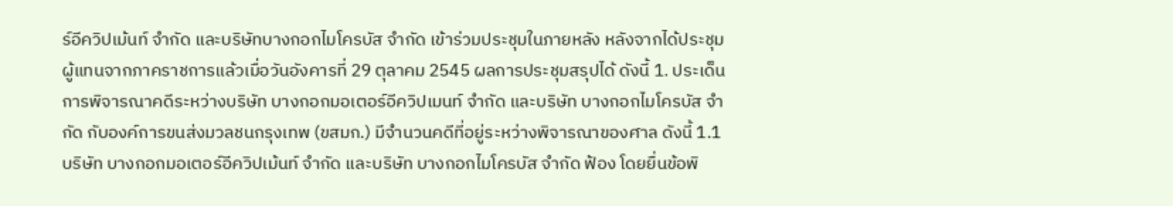ร์อีควิปเม้นท์ จำกัด และบริษัทบางกอกไมโครบัส จำกัด เข้าร่วมประชุมในภายหลัง หลังจากได้ประชุมผู้แทนจากภาคราชการแล้วเมื่อวันอังคารที่ 29 ตุลาคม 2545 ผลการประชุมสรุปได้ ดังนี้ 1. ประเด็นการพิจารณาคดีระหว่างบริษัท บางกอกมอเตอร์อีควิปเมนท์ จำกัด และบริษัท บางกอกไมโครบัส จำกัด กับองค์การขนส่งมวลชนกรุงเทพ (ขสมก.) มีจำนวนคดีที่อยู่ระหว่างพิจารณาของศาล ดังนี้ 1.1 บริษัท บางกอกมอเตอร์อีควิปเม้นท์ จำกัด และบริษัท บางกอกไมโครบัส จำกัด ฟ้อง โดยยื่นข้อพิ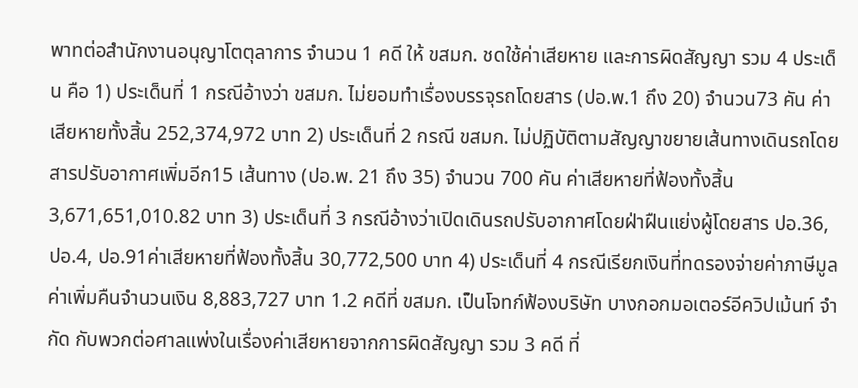พาทต่อสำนักงานอนุญาโตตุลาการ จำนวน 1 คดี ให้ ขสมก. ชดใช้ค่าเสียหาย และการผิดสัญญา รวม 4 ประเด็น คือ 1) ประเด็นที่ 1 กรณีอ้างว่า ขสมก. ไม่ยอมทำเรื่องบรรจุรถโดยสาร (ปอ.พ.1 ถึง 20) จำนวน73 คัน ค่าเสียหายทั้งสิ้น 252,374,972 บาท 2) ประเด็นที่ 2 กรณี ขสมก. ไม่ปฏิบัติตามสัญญาขยายเส้นทางเดินรถโดยสารปรับอากาศเพิ่มอีก15 เส้นทาง (ปอ.พ. 21 ถึง 35) จำนวน 700 คัน ค่าเสียหายที่ฟ้องทั้งสิ้น 3,671,651,010.82 บาท 3) ประเด็นที่ 3 กรณีอ้างว่าเปิดเดินรถปรับอากาศโดยฝ่าฝืนแย่งผู้โดยสาร ปอ.36, ปอ.4, ปอ.91ค่าเสียหายที่ฟ้องทั้งสิ้น 30,772,500 บาท 4) ประเด็นที่ 4 กรณีเรียกเงินที่ทดรองจ่ายค่าภาษีมูลค่าเพิ่มคืนจำนวนเงิน 8,883,727 บาท 1.2 คดีที่ ขสมก. เป็นโจทก์ฟ้องบริษัท บางกอกมอเตอร์อีควิปเม้นท์ จำกัด กับพวกต่อศาลแพ่งในเรื่องค่าเสียหายจากการผิดสัญญา รวม 3 คดี ที่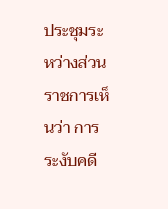ประชุมระหว่างส่วนราชการเห็นว่า การระงับคดี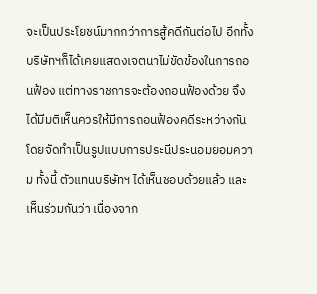จะเป็นประโยชน์มากกว่าการสู้คดีกันต่อไป อีกทั้งบริษัทฯก็ได้เคยแสดงเจตนาไม่ขัดข้องในการถอนฟ้อง แต่ทางราชการจะต้องถอนฟ้องด้วย จึงได้มีมติเห็นควรให้มีการถอนฟ้องคดีระหว่างกัน โดยจัดทำเป็นรูปแบบการประนีประนอมยอมความ ทั้งนี้ ตัวแทนบริษัทฯ ได้เห็นชอบด้วยแล้ว และเห็นร่วมกันว่า เนื่องจาก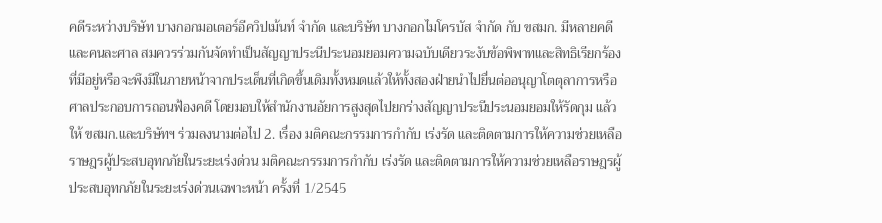คดีระหว่างบริษัท บางกอกมอเตอร์อีควิปเม้นท์ จำกัด และบริษัท บางกอกไมโครบัส จำกัด กับ ขสมก. มีหลายคดีและคนละศาล สมควรร่วมกันจัดทำเป็นสัญญาประนีประนอมยอมความฉบับเดียวระงับข้อพิพาทและสิทธิเรียกร้องที่มีอยู่หรือจะพึงมีในภายหน้าจากประเด็นที่เกิดขึ้นเดิมทั้งหมดแล้วให้ทั้งสองฝ่ายนำไปยื่นต่ออนุญาโตตุลาการหรือศาลประกอบการถอนฟ้องคดี โดยมอบให้สำนักงานอัยการสูงสุดไปยกร่างสัญญาประนีประนอมยอมให้รัดกุม แล้วให้ ขสมก.และบริษัทฯ ร่วมลงนามต่อไป 2. เรื่อง มติคณะกรรมการกำกับ เร่งรัด และติดตามการให้ความช่วยเหลือราษฎรผู้ประสบอุทกภัยในระยะเร่งด่วน มติคณะกรรมการกำกับ เร่งรัด และติดตามการให้ความช่วยเหลือราษฎรผู้ประสบอุทกภัยในระยะเร่งด่วนเฉพาะหน้า ครั้งที่ 1/2545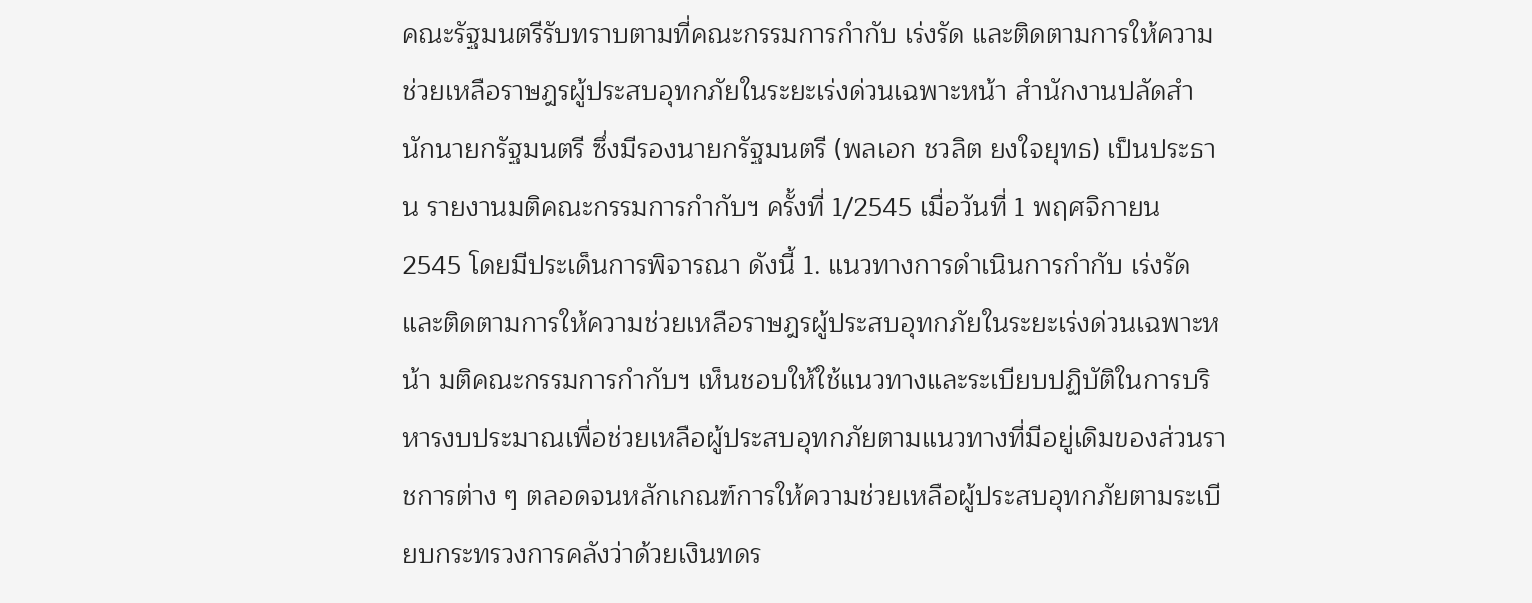คณะรัฐมนตรีรับทราบตามที่คณะกรรมการกำกับ เร่งรัด และติดตามการให้ความช่วยเหลือราษฎรผู้ประสบอุทกภัยในระยะเร่งด่วนเฉพาะหน้า สำนักงานปลัดสำนักนายกรัฐมนตรี ซึ่งมีรองนายกรัฐมนตรี (พลเอก ชวลิต ยงใจยุทธ) เป็นประธาน รายงานมติคณะกรรมการกำกับฯ ครั้งที่ 1/2545 เมื่อวันที่ 1 พฤศจิกายน 2545 โดยมีประเด็นการพิจารณา ดังนี้ 1. แนวทางการดำเนินการกำกับ เร่งรัด และติดตามการให้ความช่วยเหลือราษฎรผู้ประสบอุทกภัยในระยะเร่งด่วนเฉพาะหน้า มติคณะกรรมการกำกับฯ เห็นชอบให้ใช้แนวทางและระเบียบปฏิบัติในการบริหารงบประมาณเพื่อช่วยเหลือผู้ประสบอุทกภัยตามแนวทางที่มีอยู่เดิมของส่วนราชการต่าง ๆ ตลอดจนหลักเกณฑ์การให้ความช่วยเหลือผู้ประสบอุทกภัยตามระเบียบกระทรวงการคลังว่าด้วยเงินทดร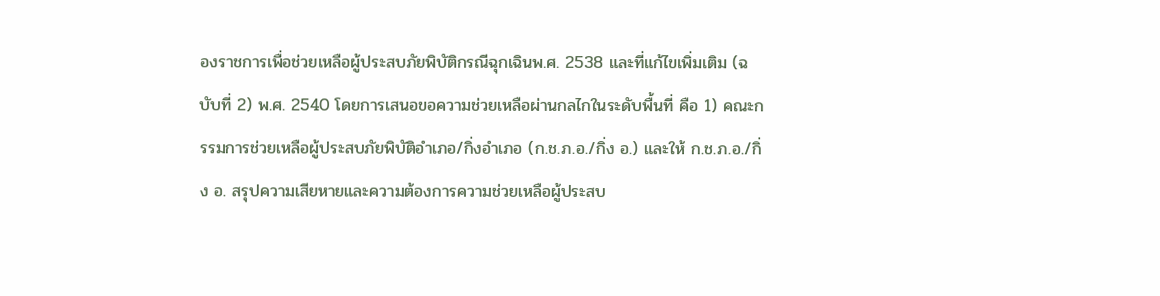องราชการเพื่อช่วยเหลือผู้ประสบภัยพิบัติกรณีฉุกเฉินพ.ศ. 2538 และที่แก้ไขเพิ่มเติม (ฉบับที่ 2) พ.ศ. 2540 โดยการเสนอขอความช่วยเหลือผ่านกลไกในระดับพื้นที่ คือ 1) คณะกรรมการช่วยเหลือผู้ประสบภัยพิบัติอำเภอ/กิ่งอำเภอ (ก.ช.ภ.อ./กิ่ง อ.) และให้ ก.ช.ภ.อ./กิ่ง อ. สรุปความเสียหายและความต้องการความช่วยเหลือผู้ประสบ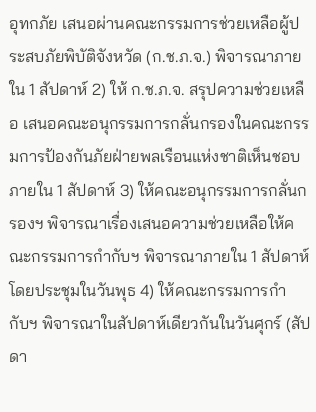อุทกภัย เสนอผ่านคณะกรรมการช่วยเหลือผู้ประสบภัยพิบัติจังหวัด (ก.ช.ภ.จ.) พิจารณาภายใน 1 สัปดาห์ 2) ให้ ก.ช.ภ.จ. สรุปความช่วยเหลือ เสนอคณะอนุกรรมการกลั่นกรองในคณะกรรมการป้องกันภัยฝ่ายพลเรือนแห่งชาติเห็นชอบ ภายใน 1 สัปดาห์ 3) ให้คณะอนุกรรมการกลั่นกรองฯ พิจารณาเรื่องเสนอความช่วยเหลือให้คณะกรรมการกำกับฯ พิจารณาภายใน 1 สัปดาห์ โดยประชุมในวันพุธ 4) ให้คณะกรรมการกำกับฯ พิจารณาในสัปดาห์เดียวกันในวันศุกร์ (สัปดา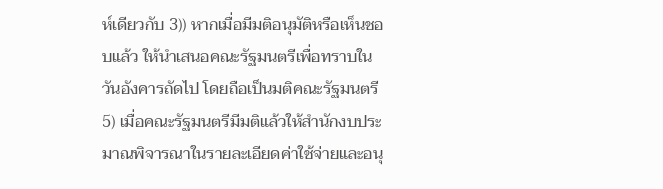ห์เดียวกับ 3)) หากเมื่อมีมติอนุมัติหรือเห็นชอบแล้ว ให้นำเสนอคณะรัฐมนตรีเพื่อทราบในวันอังคารถัดไป โดยถือเป็นมติคณะรัฐมนตรี 5) เมื่อคณะรัฐมนตรีมีมติแล้วให้สำนักงบประมาณพิจารณาในรายละเอียดค่าใช้จ่ายและอนุ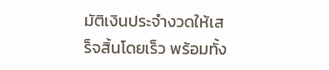มัติเงินประจำงวดให้เสร็จสิ้นโดยเร็ว พร้อมทั้ง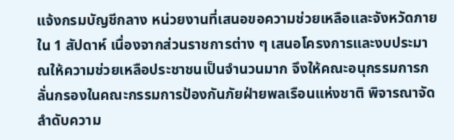แจ้งกรมบัญชีกลาง หน่วยงานที่เสนอขอความช่วยเหลือและจังหวัดภายใน 1 สัปดาห์ เนื่องจากส่วนราชการต่าง ๆ เสนอโครงการและงบประมาณให้ความช่วยเหลือประชาชนเป็นจำนวนมาก จึงให้คณะอนุกรรมการกลั่นกรองในคณะกรรมการป้องกันภัยฝ่ายพลเรือนแห่งชาติ พิจารณาจัดลำดับความ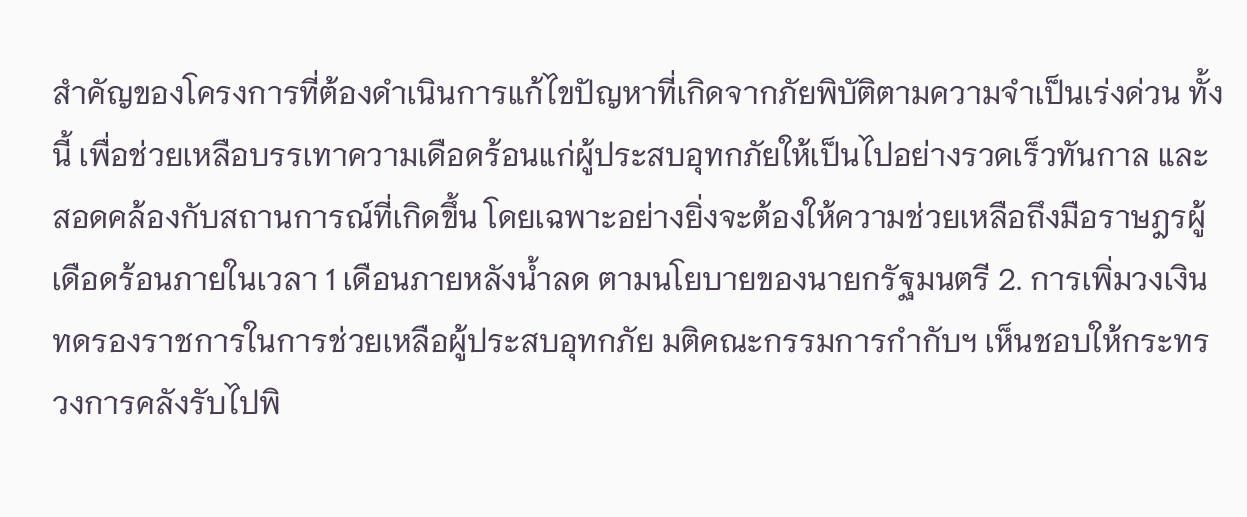สำคัญของโครงการที่ต้องดำเนินการแก้ไขปัญหาที่เกิดจากภัยพิบัติตามความจำเป็นเร่งด่วน ทั้งนี้ เพื่อช่วยเหลือบรรเทาความเดือดร้อนแก่ผู้ประสบอุทกภัยให้เป็นไปอย่างรวดเร็วทันกาล และสอดคล้องกับสถานการณ์ที่เกิดขึ้น โดยเฉพาะอย่างยิ่งจะต้องให้ความช่วยเหลือถึงมือราษฎรผู้เดือดร้อนภายในเวลา 1 เดือนภายหลังน้ำลด ตามนโยบายของนายกรัฐมนตรี 2. การเพิ่มวงเงินทดรองราชการในการช่วยเหลือผู้ประสบอุทกภัย มติคณะกรรมการกำกับฯ เห็นชอบให้กระทรวงการคลังรับไปพิ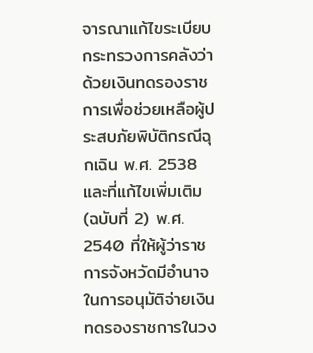จารณาแก้ไขระเบียบกระทรวงการคลังว่าด้วยเงินทดรองราชการเพื่อช่วยเหลือผู้ประสบภัยพิบัติกรณีฉุกเฉิน พ.ศ. 2538 และที่แก้ไขเพิ่มเติม (ฉบับที่ 2) พ.ศ. 2540 ที่ให้ผู้ว่าราชการจังหวัดมีอำนาจในการอนุมัติจ่ายเงินทดรองราชการในวง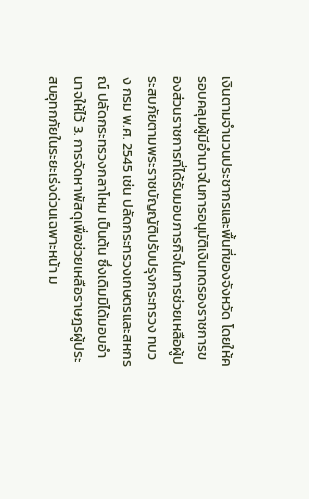เงินตามจำนวนประชากรและพื้นที่ของจังหวัด โดยให้ครอบคลุมผู้มีอำนาจในการอนุมัติเงินทดรองราชการของส่วนราชการที่ได้รับมอบภารกิจในการช่วยเหลือผู้ประสบภัยตามพระราชบัญญัติปรับปรุงกระทรวง ทบวง กรม พ.ศ. 2545 เช่น ปลัดกระทรวงเกษตรและสหกรณ์ ปลัดกระทรวงกลาโหม เป็นต้น ซึ่งเดิมมิได้มอบอำนาจให้ไว้ 3. การจัดหาพัสดุเพื่อช่วยเหลือราษฎรผู้ประสบอุทกภัยในระยะเร่งด่วนเฉพาะหน้า ม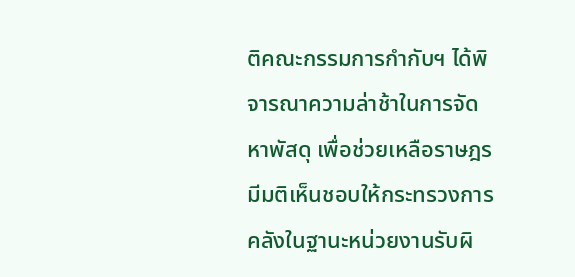ติคณะกรรมการกำกับฯ ได้พิจารณาความล่าช้าในการจัดหาพัสดุ เพื่อช่วยเหลือราษฎร มีมติเห็นชอบให้กระทรวงการคลังในฐานะหน่วยงานรับผิ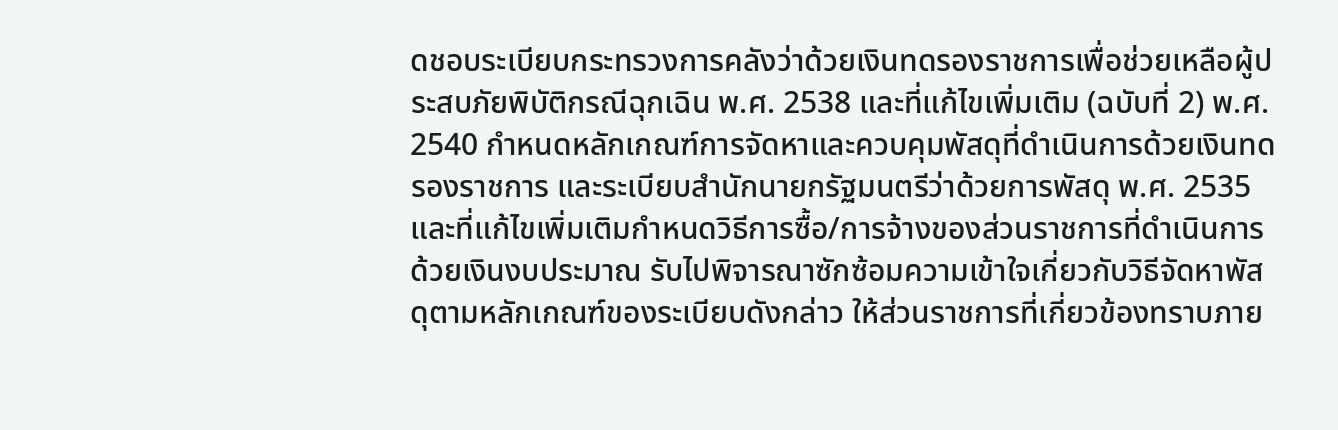ดชอบระเบียบกระทรวงการคลังว่าด้วยเงินทดรองราชการเพื่อช่วยเหลือผู้ประสบภัยพิบัติกรณีฉุกเฉิน พ.ศ. 2538 และที่แก้ไขเพิ่มเติม (ฉบับที่ 2) พ.ศ. 2540 กำหนดหลักเกณฑ์การจัดหาและควบคุมพัสดุที่ดำเนินการด้วยเงินทดรองราชการ และระเบียบสำนักนายกรัฐมนตรีว่าด้วยการพัสดุ พ.ศ. 2535 และที่แก้ไขเพิ่มเติมกำหนดวิธีการซื้อ/การจ้างของส่วนราชการที่ดำเนินการด้วยเงินงบประมาณ รับไปพิจารณาซักซ้อมความเข้าใจเกี่ยวกับวิธีจัดหาพัสดุตามหลักเกณฑ์ของระเบียบดังกล่าว ให้ส่วนราชการที่เกี่ยวข้องทราบภาย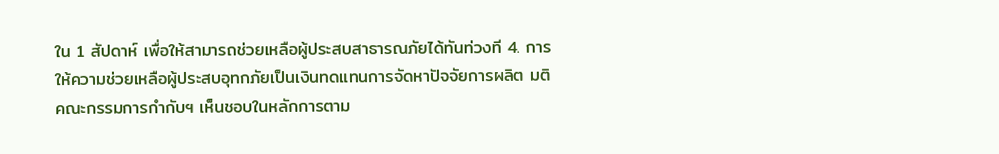ใน 1 สัปดาห์ เพื่อให้สามารถช่วยเหลือผู้ประสบสาธารณภัยได้ทันท่วงที 4. การให้ความช่วยเหลือผู้ประสบอุทกภัยเป็นเงินทดแทนการจัดหาปัจจัยการผลิต มติคณะกรรมการกำกับฯ เห็นชอบในหลักการตาม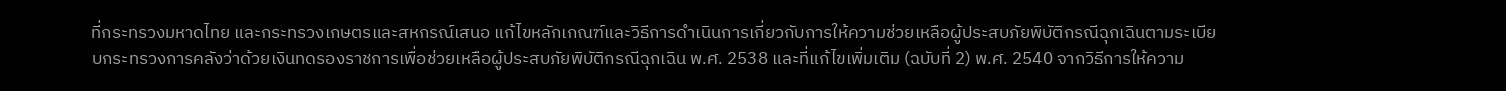ที่กระทรวงมหาดไทย และกระทรวงเกษตรและสหกรณ์เสนอ แก้ไขหลักเกณฑ์และวิธีการดำเนินการเกี่ยวกับการให้ความช่วยเหลือผู้ประสบภัยพิบัติกรณีฉุกเฉินตามระเบียบกระทรวงการคลังว่าด้วยเงินทดรองราชการเพื่อช่วยเหลือผู้ประสบภัยพิบัติกรณีฉุกเฉิน พ.ศ. 2538 และที่แก้ไขเพิ่มเติม (ฉบับที่ 2) พ.ศ. 2540 จากวิธีการให้ความ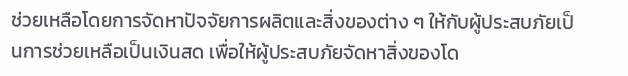ช่วยเหลือโดยการจัดหาปัจจัยการผลิตและสิ่งของต่าง ๆ ให้กับผู้ประสบภัยเป็นการช่วยเหลือเป็นเงินสด เพื่อให้ผู้ประสบภัยจัดหาสิ่งของโด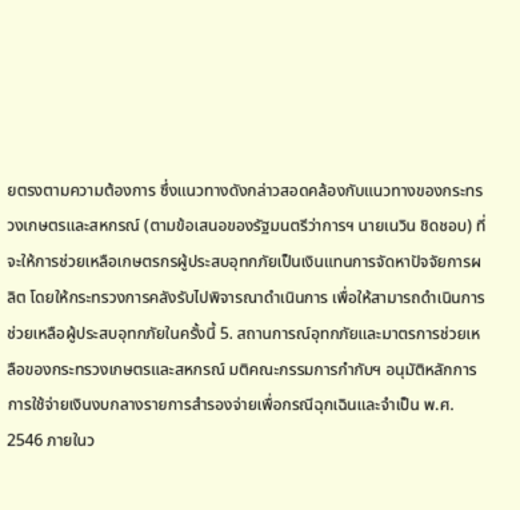ยตรงตามความต้องการ ซึ่งแนวทางดังกล่าวสอดคล้องกับแนวทางของกระทรวงเกษตรและสหกรณ์ (ตามข้อเสนอของรัฐมนตรีว่าการฯ นายเนวิน ชิดชอบ) ที่จะให้การช่วยเหลือเกษตรกรผู้ประสบอุทกภัยเป็นเงินแทนการจัดหาปัจจัยการผลิต โดยให้กระทรวงการคลังรับไปพิจารณาดำเนินการ เพื่อให้สามารถดำเนินการช่วยเหลือผู้ประสบอุทกภัยในครั้งนี้ 5. สถานการณ์อุทกภัยและมาตรการช่วยเหลือของกระทรวงเกษตรและสหกรณ์ มติคณะกรรมการกำกับฯ อนุมัติหลักการการใช้จ่ายเงินงบกลางรายการสำรองจ่ายเพื่อกรณีฉุกเฉินและจำเป็น พ.ศ. 2546 ภายในว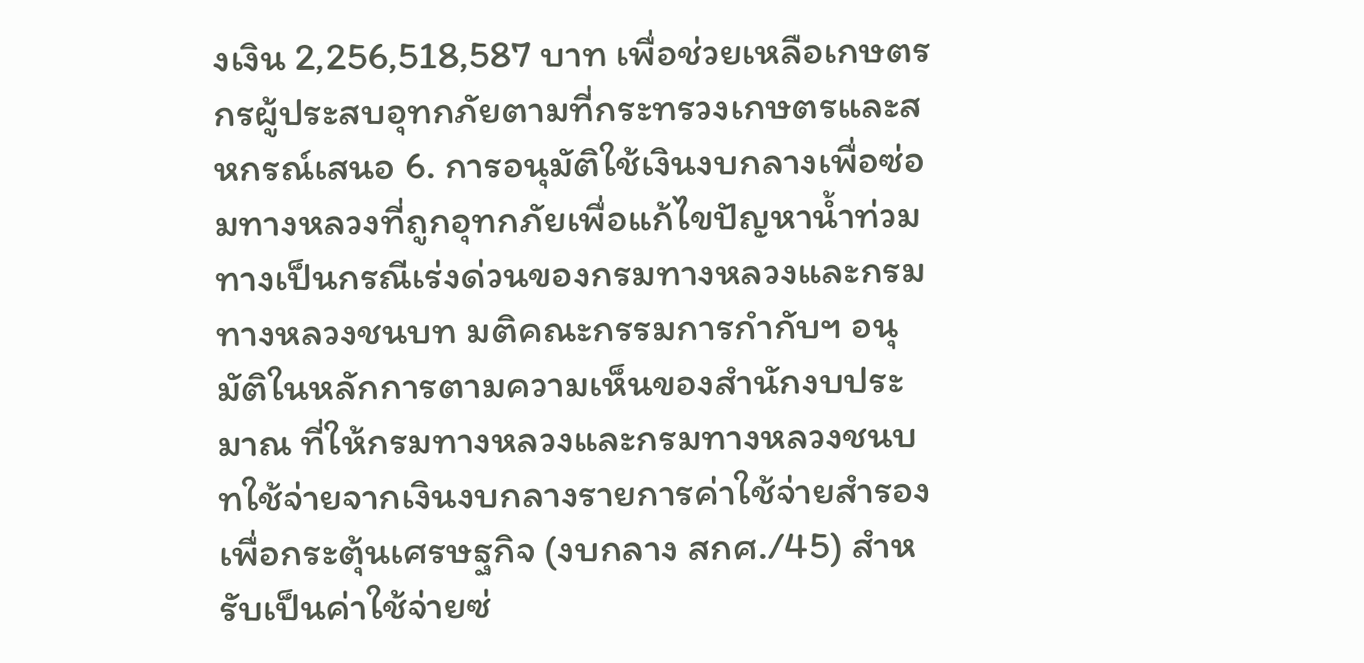งเงิน 2,256,518,587 บาท เพื่อช่วยเหลือเกษตรกรผู้ประสบอุทกภัยตามที่กระทรวงเกษตรและสหกรณ์เสนอ 6. การอนุมัติใช้เงินงบกลางเพื่อซ่อมทางหลวงที่ถูกอุทกภัยเพื่อแก้ไขปัญหาน้ำท่วมทางเป็นกรณีเร่งด่วนของกรมทางหลวงและกรมทางหลวงชนบท มติคณะกรรมการกำกับฯ อนุมัติในหลักการตามความเห็นของสำนักงบประมาณ ที่ให้กรมทางหลวงและกรมทางหลวงชนบทใช้จ่ายจากเงินงบกลางรายการค่าใช้จ่ายสำรองเพื่อกระตุ้นเศรษฐกิจ (งบกลาง สกศ./45) สำหรับเป็นค่าใช้จ่ายซ่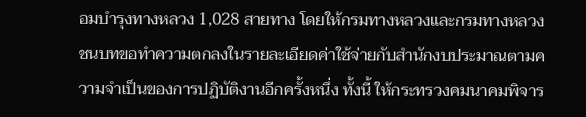อมบำรุงทางหลวง 1,028 สายทาง โดยให้กรมทางหลวงและกรมทางหลวงชนบทขอทำความตกลงในรายละเอียดค่าใช้จ่ายกับสำนักงบประมาณตามความจำเป็นของการปฏิบัติงานอีกครั้งหนึ่ง ทั้งนี้ ให้กระทรวงคมนาคมพิจาร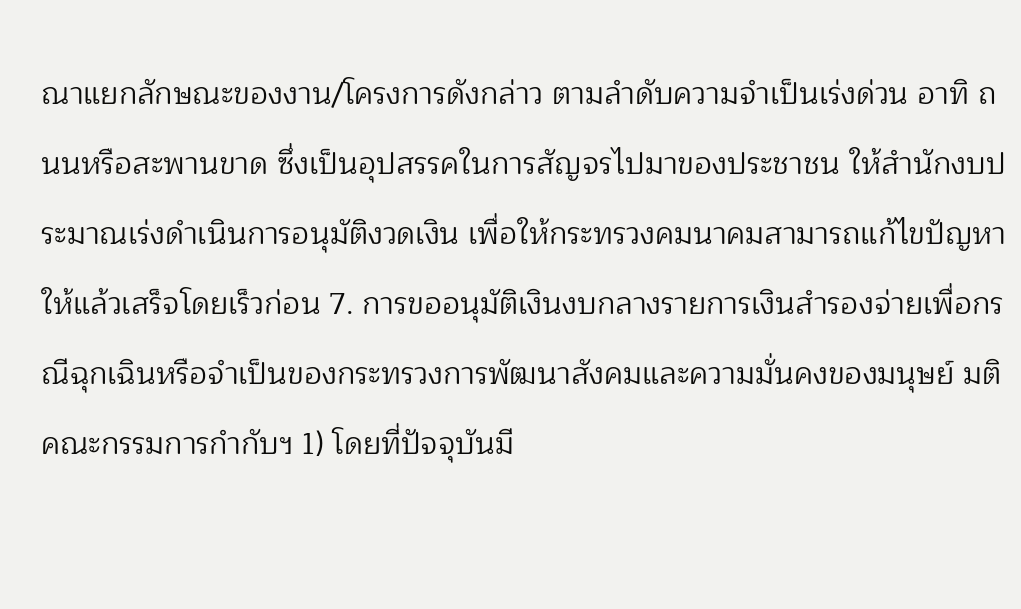ณาแยกลักษณะของงาน/โครงการดังกล่าว ตามลำดับความจำเป็นเร่งด่วน อาทิ ถนนหรือสะพานขาด ซึ่งเป็นอุปสรรคในการสัญจรไปมาของประชาชน ให้สำนักงบประมาณเร่งดำเนินการอนุมัติงวดเงิน เพื่อให้กระทรวงคมนาคมสามารถแก้ไขปัญหาให้แล้วเสร็จโดยเร็วก่อน 7. การขออนุมัติเงินงบกลางรายการเงินสำรองจ่ายเพื่อกรณีฉุกเฉินหรือจำเป็นของกระทรวงการพัฒนาสังคมและความมั่นคงของมนุษย์ มติคณะกรรมการกำกับฯ 1) โดยที่ปัจจุบันมี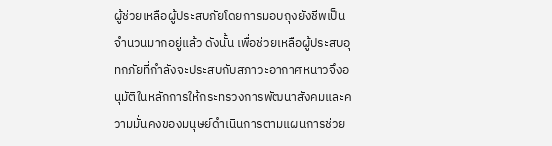ผู้ช่วยเหลือผู้ประสบภัยโดยการมอบถุงยังชีพเป็นจำนวนมากอยู่แล้ว ดังนั้น เพื่อช่วยเหลือผู้ประสบอุทกภัยที่กำลังจะประสบกับสภาวะอากาศหนาวจึงอนุมัติในหลักการให้กระทรวงการพัฒนาสังคมและความมั่นคงของมนุษย์ดำเนินการตามแผนการช่วย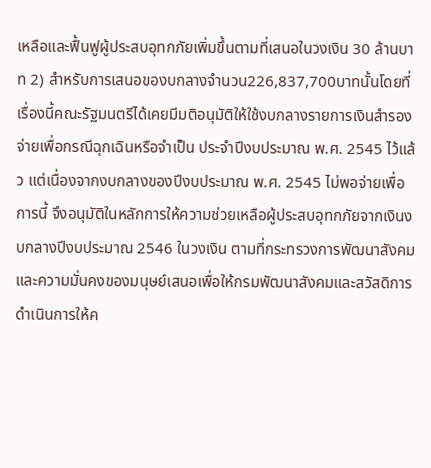เหลือและฟื้นฟูผู้ประสบอุทกภัยเพิ่มขึ้นตามที่เสนอในวงเงิน 30 ล้านบาท 2) สำหรับการเสนอของบกลางจำนวน226,837,700บาทนั้นโดยที่เรื่องนี้คณะรัฐมนตรีได้เคยมีมติอนุมัติให้ใช้งบกลางรายการเงินสำรองจ่ายเพื่อกรณีฉุกเฉินหรือจำเป็น ประจำปีงบประมาณ พ.ศ. 2545 ไว้แล้ว แต่เนื่องจากงบกลางของปีงบประมาณ พ.ศ. 2545 ไม่พอจ่ายเพื่อการนี้ จึงอนุมัติในหลักการให้ความช่วยเหลือผู้ประสบอุทกภัยจากเงินงบกลางปีงบประมาณ 2546 ในวงเงิน ตามที่กระทรวงการพัฒนาสังคมและความมั่นคงของมนุษย์เสนอเพื่อให้กรมพัฒนาสังคมและสวัสดิการดำเนินการให้ค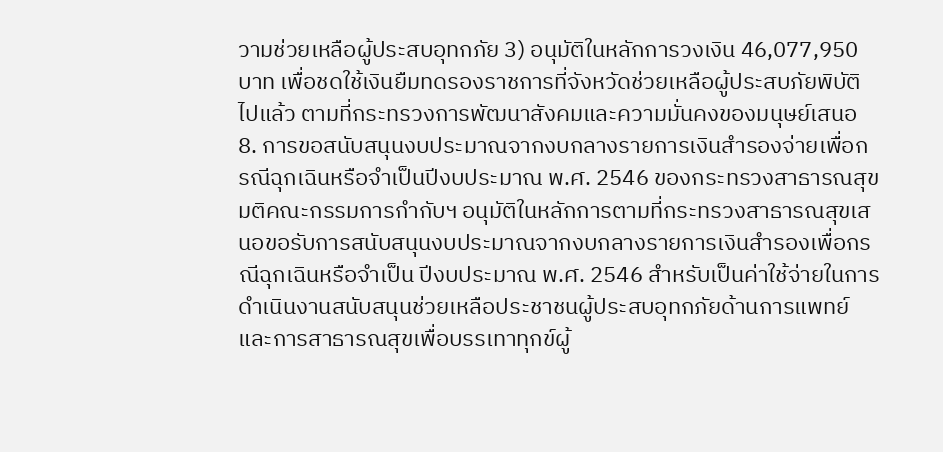วามช่วยเหลือผู้ประสบอุทกภัย 3) อนุมัติในหลักการวงเงิน 46,077,950 บาท เพื่อชดใช้เงินยืมทดรองราชการที่จังหวัดช่วยเหลือผู้ประสบภัยพิบัติไปแล้ว ตามที่กระทรวงการพัฒนาสังคมและความมั่นคงของมนุษย์เสนอ 8. การขอสนับสนุนงบประมาณจากงบกลางรายการเงินสำรองจ่ายเพื่อกรณีฉุกเฉินหรือจำเป็นปีงบประมาณ พ.ศ. 2546 ของกระทรวงสาธารณสุข มติคณะกรรมการกำกับฯ อนุมัติในหลักการตามที่กระทรวงสาธารณสุขเสนอขอรับการสนับสนุนงบประมาณจากงบกลางรายการเงินสำรองเพื่อกรณีฉุกเฉินหรือจำเป็น ปีงบประมาณ พ.ศ. 2546 สำหรับเป็นค่าใช้จ่ายในการดำเนินงานสนับสนุนช่วยเหลือประชาชนผู้ประสบอุทกภัยด้านการแพทย์และการสาธารณสุขเพื่อบรรเทาทุกข์ผู้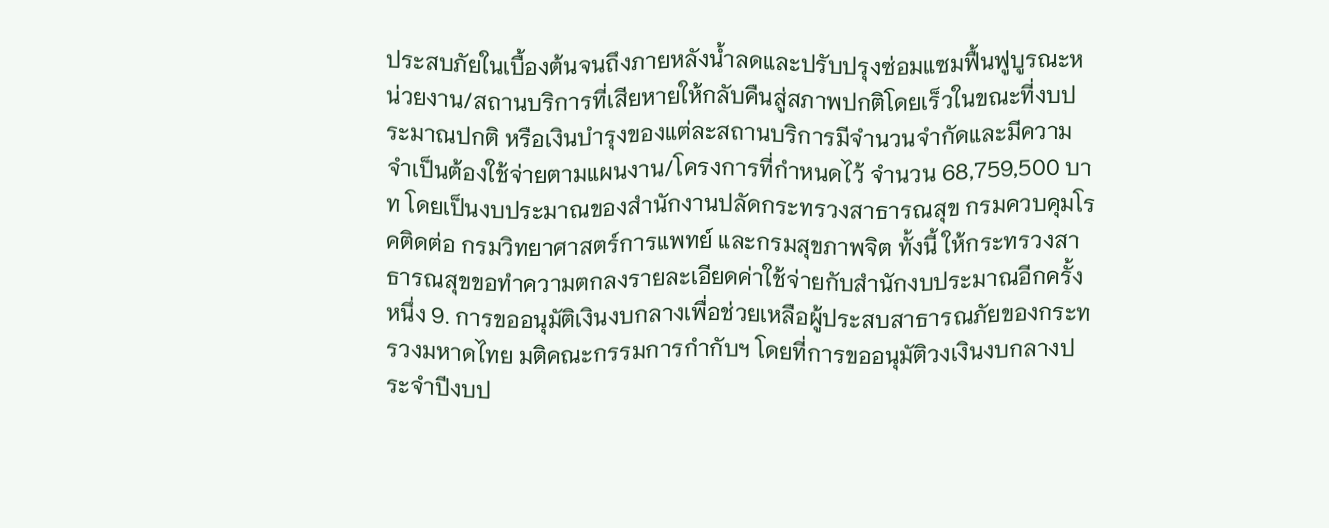ประสบภัยในเบื้องต้นจนถึงภายหลังน้ำลดและปรับปรุงซ่อมแซมฟื้นฟูบูรณะหน่วยงาน/สถานบริการที่เสียหายให้กลับคืนสู่สภาพปกติโดยเร็วในขณะที่งบประมาณปกติ หรือเงินบำรุงของแต่ละสถานบริการมีจำนวนจำกัดและมีความจำเป็นต้องใช้จ่ายตามแผนงาน/โครงการที่กำหนดไว้ จำนวน 68,759,500 บาท โดยเป็นงบประมาณของสำนักงานปลัดกระทรวงสาธารณสุข กรมควบคุมโรคติดต่อ กรมวิทยาศาสตร์การแพทย์ และกรมสุขภาพจิต ทั้งนี้ ให้กระทรวงสาธารณสุขขอทำความตกลงรายละเอียดค่าใช้จ่ายกับสำนักงบประมาณอีกครั้งหนึ่ง 9. การขออนุมัติเงินงบกลางเพื่อช่วยเหลือผู้ประสบสาธารณภัยของกระทรวงมหาดไทย มติคณะกรรมการกำกับฯ โดยที่การขออนุมัติวงเงินงบกลางประจำปีงบป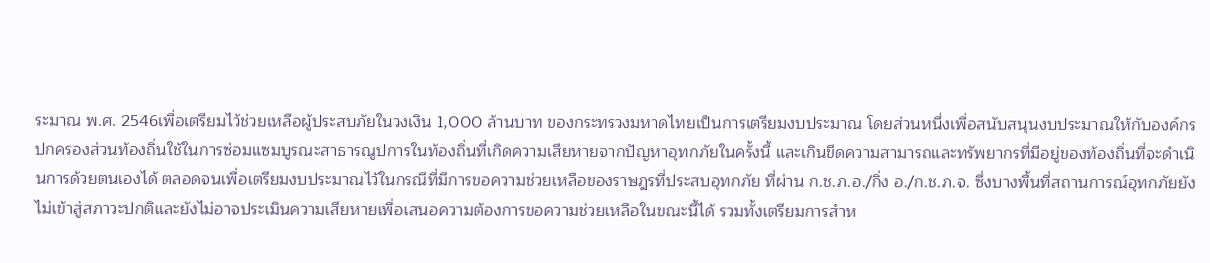ระมาณ พ.ศ. 2546เพื่อเตรียมไว้ช่วยเหลือผู้ประสบภัยในวงเงิน 1,000 ล้านบาท ของกระทรวงมหาดไทยเป็นการเตรียมงบประมาณ โดยส่วนหนึ่งเพื่อสนับสนุนงบประมาณให้กับองค์กรปกครองส่วนท้องถิ่นใช้ในการซ่อมแซมบูรณะสาธารณูปการในท้องถิ่นที่เกิดความเสียหายจากปัญหาอุทกภัยในครั้งนี้ และเกินขีดความสามารถและทรัพยากรที่มีอยู่ของท้องถิ่นที่จะดำเนินการด้วยตนเองได้ ตลอดจนเพื่อเตรียมงบประมาณไว้ในกรณีที่มีการขอความช่วยเหลือของราษฎรที่ประสบอุทกภัย ที่ผ่าน ก.ช.ภ.อ./กิ่ง อ./ก.ช.ภ.จ. ซึ่งบางพื้นที่สถานการณ์อุทกภัยยังไม่เข้าสู่สภาวะปกติและยังไม่อาจประเมินความเสียหายเพื่อเสนอความต้องการขอความช่วยเหลือในขณะนี้ได้ รวมทั้งเตรียมการสำห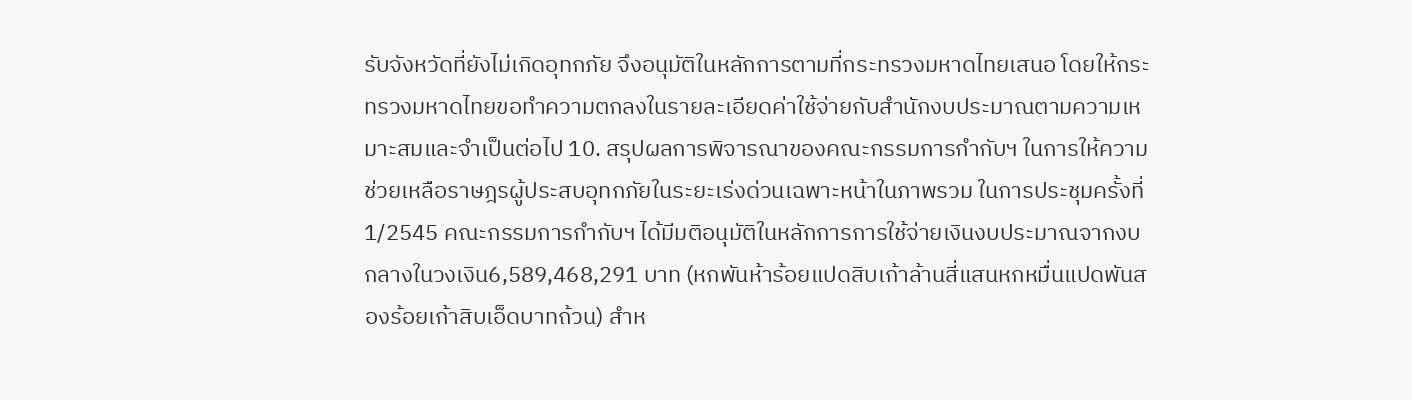รับจังหวัดที่ยังไม่เกิดอุทกภัย จึงอนุมัติในหลักการตามที่กระทรวงมหาดไทยเสนอ โดยให้กระทรวงมหาดไทยขอทำความตกลงในรายละเอียดค่าใช้จ่ายกับสำนักงบประมาณตามความเหมาะสมและจำเป็นต่อไป 10. สรุปผลการพิจารณาของคณะกรรมการกำกับฯ ในการให้ความช่วยเหลือราษฎรผู้ประสบอุทกภัยในระยะเร่งด่วนเฉพาะหน้าในภาพรวม ในการประชุมครั้งที่ 1/2545 คณะกรรมการกำกับฯ ได้มีมติอนุมัติในหลักการการใช้จ่ายเงินงบประมาณจากงบกลางในวงเงิน6,589,468,291 บาท (หกพันห้าร้อยแปดสิบเก้าล้านสี่แสนหกหมื่นแปดพันสองร้อยเก้าสิบเอ็ดบาทถ้วน) สำห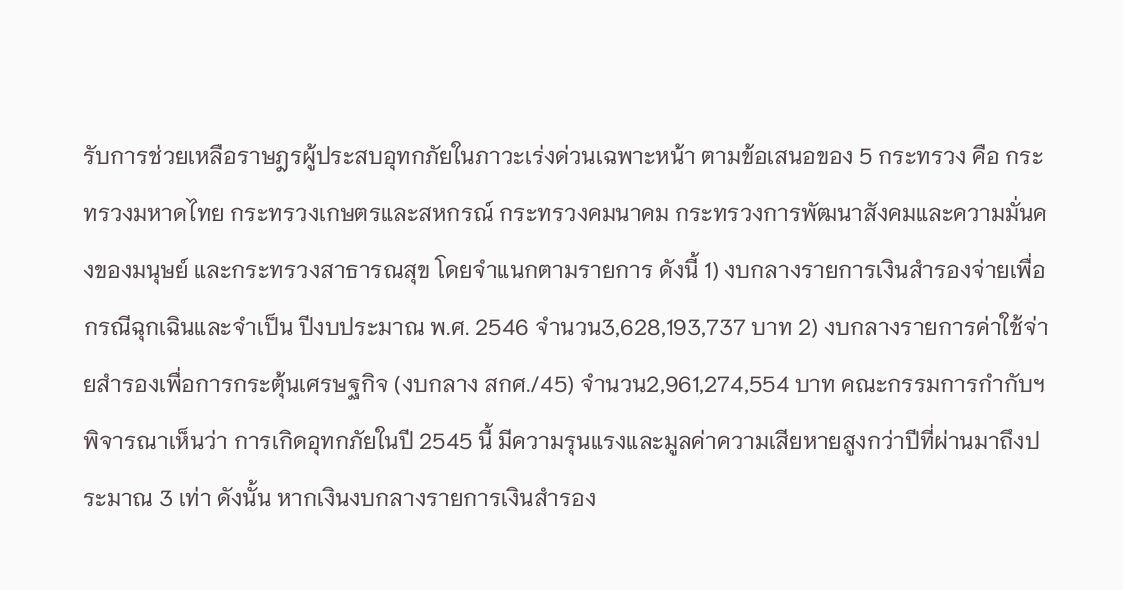รับการช่วยเหลือราษฎรผู้ประสบอุทกภัยในภาวะเร่งด่วนเฉพาะหน้า ตามข้อเสนอของ 5 กระทรวง คือ กระทรวงมหาดไทย กระทรวงเกษตรและสหกรณ์ กระทรวงคมนาคม กระทรวงการพัฒนาสังคมและความมั่นคงของมนุษย์ และกระทรวงสาธารณสุข โดยจำแนกตามรายการ ดังนี้ 1) งบกลางรายการเงินสำรองจ่ายเพื่อกรณีฉุกเฉินและจำเป็น ปีงบประมาณ พ.ศ. 2546 จำนวน3,628,193,737 บาท 2) งบกลางรายการค่าใช้จ่ายสำรองเพื่อการกระตุ้นเศรษฐกิจ (งบกลาง สกศ./45) จำนวน2,961,274,554 บาท คณะกรรมการกำกับฯ พิจารณาเห็นว่า การเกิดอุทกภัยในปี 2545 นี้ มีความรุนแรงและมูลค่าความเสียหายสูงกว่าปีที่ผ่านมาถึงประมาณ 3 เท่า ดังนั้น หากเงินงบกลางรายการเงินสำรอง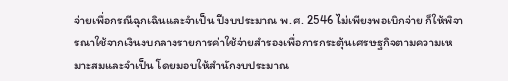จ่ายเพื่อกรณีฉุกเฉินและจำเป็น ปีงบประมาณ พ.ศ. 2546 ไม่เพียงพอเบิกจ่าย ก็ให้พิจารณาใช้จากเงินงบกลางรายการค่าใช้จ่ายสำรองเพื่อการกระตุ้นเศรษฐกิจตามความเหมาะสมและจำเป็น โดยมอบให้สำนักงบประมาณ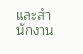และสำนักงาน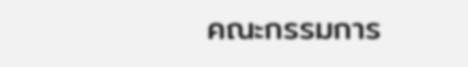คณะกรรมการ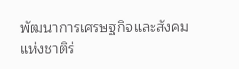พัฒนาการเศรษฐกิจและสังคมแห่งชาติร่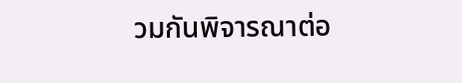วมกันพิจารณาต่อ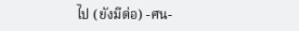ไป (ยังมีต่อ) -ศน-